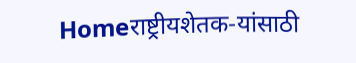Homeराष्ट्रीयशेतक-यांसाठी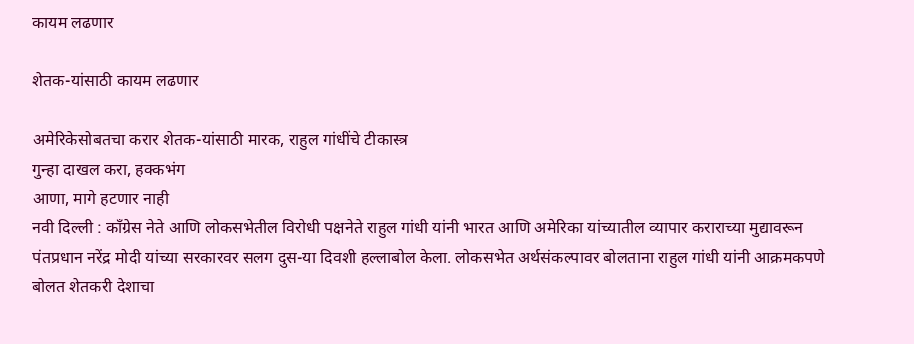कायम लढणार

शेतक-यांसाठी कायम लढणार

अमेरिकेसोबतचा करार शेतक-यांसाठी मारक, राहुल गांधींचे टीकास्त्र
गुन्हा दाखल करा, हक्कभंग
आणा, मागे हटणार नाही
नवी दिल्ली : काँग्रेस नेते आणि लोकसभेतील विरोधी पक्षनेते राहुल गांधी यांनी भारत आणि अमेरिका यांच्यातील व्यापार कराराच्या मुद्यावरून पंतप्रधान नरेंद्र मोदी यांच्या सरकारवर सलग दुस-या दिवशी हल्लाबोल केला. लोकसभेत अर्थसंकल्पावर बोलताना राहुल गांधी यांनी आक्रमकपणे बोलत शेतकरी देशाचा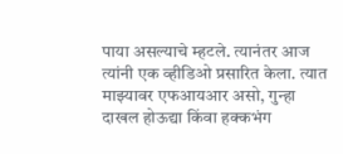पाया असल्याचे म्हटले. त्यानंतर आज त्यांनी एक व्हीडिओ प्रसारित केला. त्यात माझ्यावर एफआयआर असो, गुन्हा दाखल होऊद्या किंवा हक्कभंग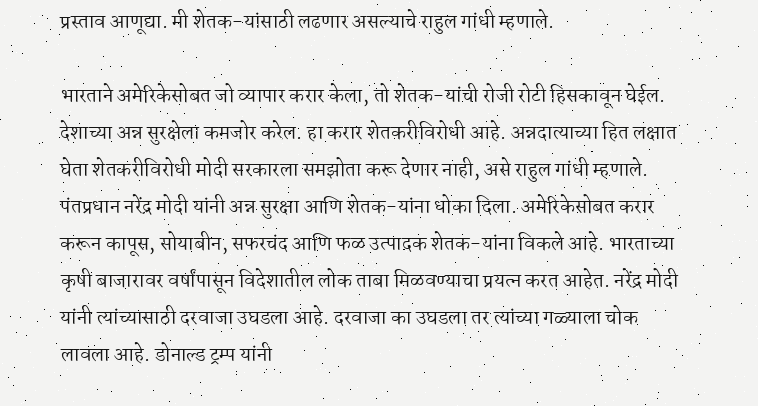प्रस्ताव आणूद्या. मी शेतक-यांसाठी लढणार असल्याचे राहुल गांधी म्हणाले.

भारताने अमेरिकेसोबत जो व्यापार करार केला, तो शेतक-यांची रोजी रोटी हिसकावून घेईल. देशाच्या अन्न सुरक्षेला कमजोर करेल. हा करार शेतकरीविरोधी आहे. अन्नदात्याच्या हित लक्षात घेता शेतकरीविरोधी मोदी सरकारला समझोता करू देणार नाही, असे राहुल गांधी म्हणाले. पंतप्रधान नरेंद्र मोदी यांनी अन्न सुरक्षा आणि शेतक-यांना धोका दिला. अमेरिकेसोबत करार करून कापूस, सोयाबीन, सफरचंद आणि फळ उत्पादक शेतक-यांना विकले आहे. भारताच्या कृषी बाजारावर वर्षांपासून विदेशातील लोक ताबा मिळवण्याचा प्रयत्न करत आहेत. नरेंद्र मोदी यांनी त्यांच्यासाठी दरवाजा उघडला आहे. दरवाजा का उघडला तर त्यांच्या गळ्याला चोक लावला आहे. डोनाल्ड ट्रम्प यांनी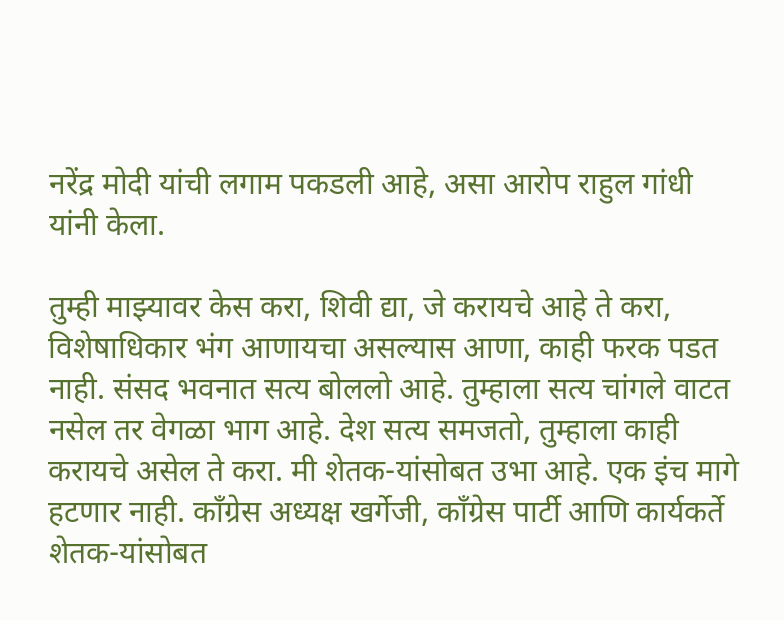नरेंद्र मोदी यांची लगाम पकडली आहे, असा आरोप राहुल गांधी यांनी केला.

तुम्ही माझ्यावर केस करा, शिवी द्या, जे करायचे आहे ते करा, विशेषाधिकार भंग आणायचा असल्यास आणा, काही फरक पडत नाही. संसद भवनात सत्य बोललो आहे. तुम्हाला सत्य चांगले वाटत नसेल तर वेगळा भाग आहे. देश सत्य समजतो, तुम्हाला काही करायचे असेल ते करा. मी शेतक-यांसोबत उभा आहे. एक इंच मागे हटणार नाही. काँग्रेस अध्यक्ष खर्गेजी, काँग्रेस पार्टी आणि कार्यकर्ते शेतक-यांसोबत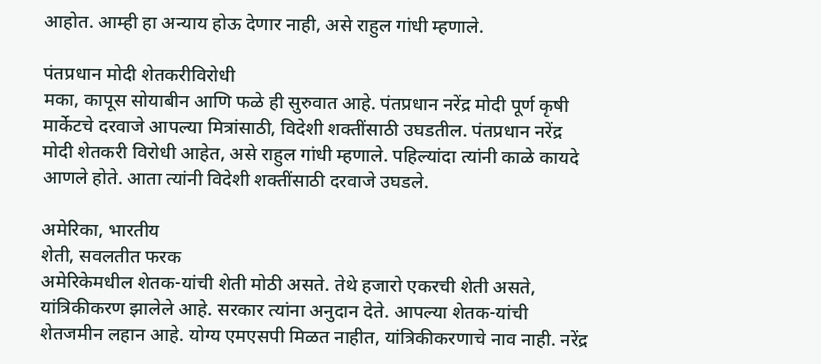आहोत. आम्ही हा अन्याय होऊ देणार नाही, असे राहुल गांधी म्हणाले.

पंतप्रधान मोदी शेतकरीविरोधी
मका, कापूस सोयाबीन आणि फळे ही सुरुवात आहे. पंतप्रधान नरेंद्र मोदी पूर्ण कृषी मार्केटचे दरवाजे आपल्या मित्रांसाठी, विदेशी शक्तींसाठी उघडतील. पंतप्रधान नरेंद्र मोदी शेतकरी विरोधी आहेत, असे राहुल गांधी म्हणाले. पहिल्यांदा त्यांनी काळे कायदे आणले होते. आता त्यांनी विदेशी शक्तींसाठी दरवाजे उघडले.

अमेरिका, भारतीय
शेती, सवलतीत फरक
अमेरिकेमधील शेतक-यांची शेती मोठी असते. तेथे हजारो एकरची शेती असते, यांत्रिकीकरण झालेले आहे. सरकार त्यांना अनुदान देते. आपल्या शेतक-यांची शेतजमीन लहान आहे. योग्य एमएसपी मिळत नाहीत, यांत्रिकीकरणाचे नाव नाही. नरेंद्र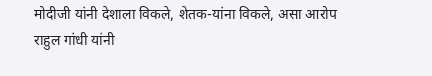मोदीजी यांनी देशाला विकले, शेतक-यांना विकले, असा आरोप राहुल गांधी यांनी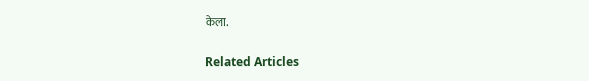केला.

Related Articles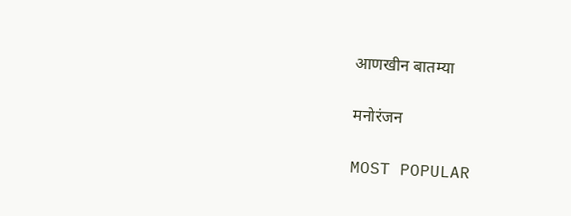आणखीन बातम्या

मनोरंजन

MOST POPULAR